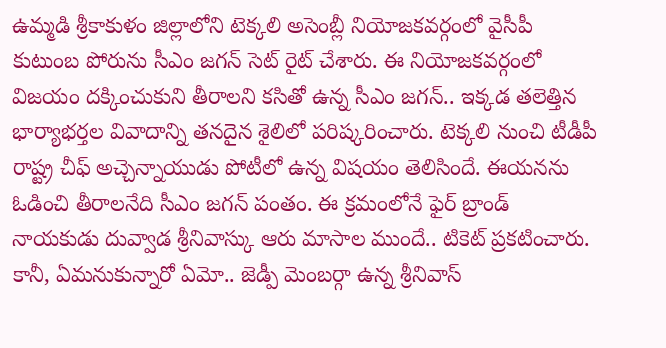ఉమ్మడి శ్రీకాకుళం జిల్లాలోని టెక్కలి అసెంబ్లీ నియోజకవర్గంలో వైసీపీ కుటుంబ పోరును సీఎం జగన్ సెట్ రైట్ చేశారు. ఈ నియోజకవర్గంలో విజయం దక్కించుకుని తీరాలని కసితో ఉన్న సీఎం జగన్.. ఇక్కడ తలెత్తిన భార్యాభర్తల వివాదాన్ని తనదైన శైలిలో పరిష్కరించారు. టెక్కలి నుంచి టీడీపీ రాష్ట్ర చీఫ్ అచ్చెన్నాయుడు పోటీలో ఉన్న విషయం తెలిసిందే. ఈయనను ఓడించి తీరాలనేది సీఎం జగన్ పంతం. ఈ క్రమంలోనే ఫైర్ బ్రాండ్ నాయకుడు దువ్వాడ శ్రీనివాస్కు ఆరు మాసాల ముందే.. టికెట్ ప్రకటించారు. కానీ, ఏమనుకున్నారో ఏమో.. జెడ్పీ మెంబర్గా ఉన్న శ్రీనివాస్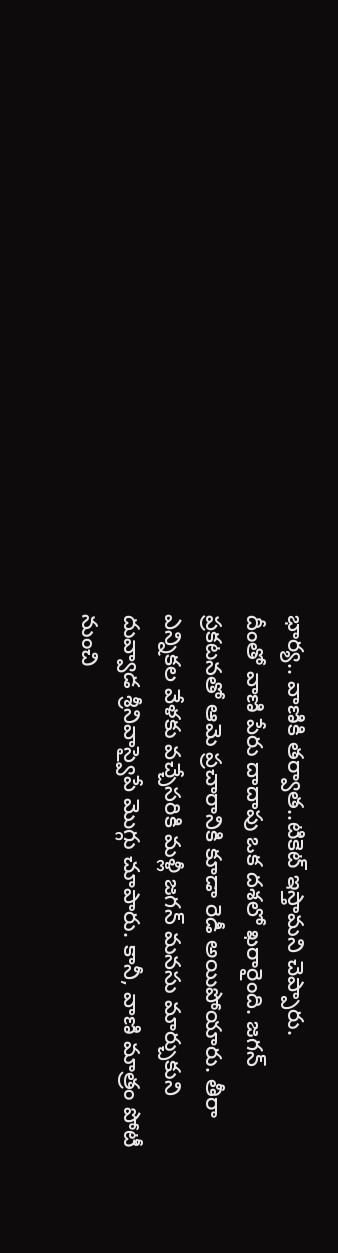భార్య.. వాణికి తర్వాత..టికెట్ ఇస్తామని చెప్పారు.
దీంతో వాణి పేరు దాదాపు ఒక దశలో ఖరారైంది. జగన్ ప్రకటనతో ఆమె ప్రచారానికి కూడా రెడీ అయిపోయారు. తీరా ఎన్నికల వేళకు వచ్చేసరికి మళ్లీ జగన్ మనసు మార్చుకుని దువ్వాడ శ్రీనివాస్వైపే మొగ్గు చూపారు. కానీ, వాణి మాత్రం పోటీ నుంచి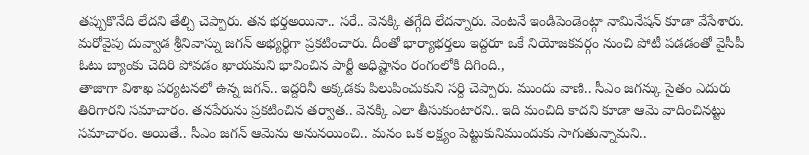తప్పుకొనేది లేదని తేల్చి చెప్పారు. తన భర్తఅయినా.. సరే.. వెనక్కి తగ్గేది లేదన్నారు. వెంటనే ఇండిపెండెంట్గా నామినేషన్ కూడా వేసేశారు. మరోవైపు దువ్వాడ శ్రీనివాస్ను జగన్ అభ్యర్థిగా ప్రకటించారు. దీంతో భార్యాభర్తలు ఇద్దరూ ఒకే నియోజకవర్గం నుంచి పోటీ పడడంతో వైసీపీ ఓటు బ్యాంకు చెదిరి పోవడం ఖాయమని భావించిన పార్టీ అధిష్టానం రంగంలోకి దిగింది.,
తాజాగా విశాఖ పర్యటనలో ఉన్న జగన్.. ఇద్దరినీ అక్కడకు పిలుపించుకుని సర్ది చెప్పారు. ముందు వాణి.. సీఎం జగన్కు సైతం ఎదురు తిరిగారని సమాచారం. తనపేరును ప్రకటించిన తర్వాత.. వెనక్కి ఎలా తీసుకుంటారని.. ఇది మంచిది కాదని కూడా ఆమె వాదించినట్టు సమాచారం. అయితే.. సీఎం జగన్ ఆమెను అనునయించి.. మనం ఒక లక్ష్యం పెట్టుకునిముందుకు సాగుతున్నామని..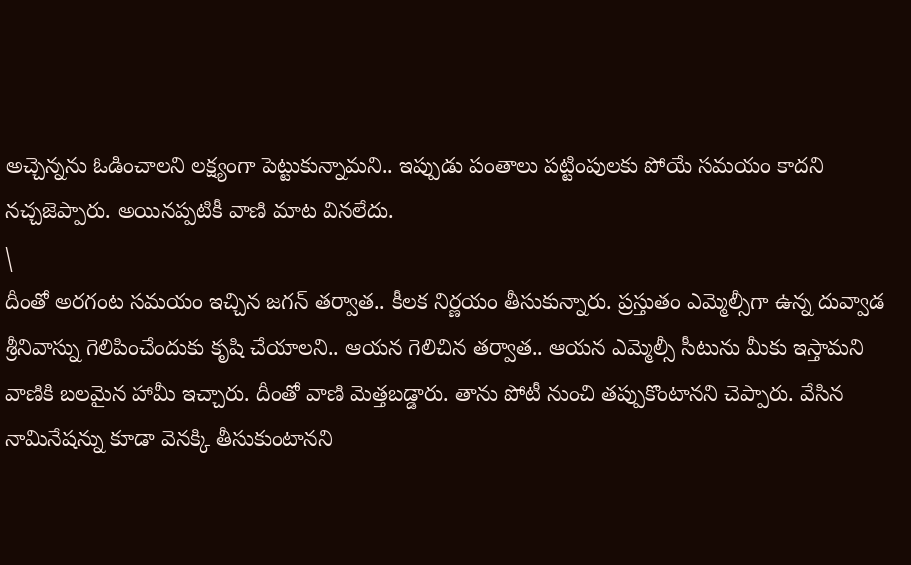అచ్చెన్నను ఓడించాలని లక్ష్యంగా పెట్టుకున్నామని.. ఇప్పుడు పంతాలు పట్టింపులకు పోయే సమయం కాదని నచ్చజెప్పారు. అయినప్పటికీ వాణి మాట వినలేదు.
\
దీంతో అరగంట సమయం ఇచ్చిన జగన్ తర్వాత.. కీలక నిర్ణయం తీసుకున్నారు. ప్రస్తుతం ఎమ్మెల్సీగా ఉన్న దువ్వాడ శ్రీనివాస్ను గెలిపించేందుకు కృషి చేయాలని.. ఆయన గెలిచిన తర్వాత.. ఆయన ఎమ్మెల్సీ సీటును మీకు ఇస్తామని వాణికి బలమైన హామీ ఇచ్చారు. దీంతో వాణి మెత్తబడ్డారు. తాను పోటీ నుంచి తప్పుకొంటానని చెప్పారు. వేసిన నామినేషన్ను కూడా వెనక్కి తీసుకుంటానని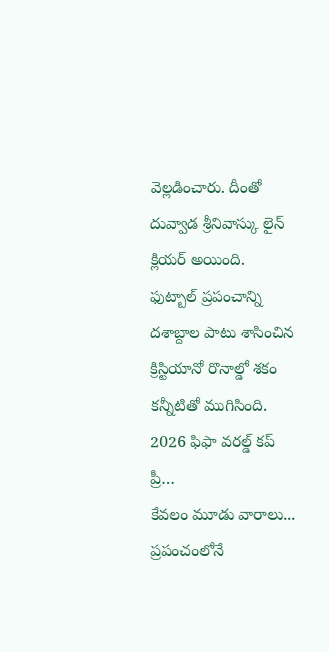వెల్లడించారు. దీంతో దువ్వాడ శ్రీనివాస్కు లైన్ క్లియర్ అయింది.
ఫుట్బాల్ ప్రపంచాన్ని దశాబ్దాల పాటు శాసించిన క్రిస్టియానో రొనాల్డో శకం కన్నీటితో ముగిసింది. 2026 ఫిఫా వరల్డ్ కప్ ప్రీ…
కేవలం మూడు వారాలు... ప్రపంచంలోనే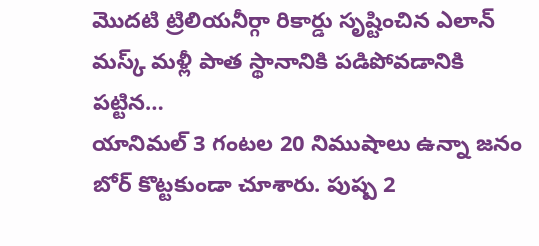మొదటి ట్రిలియనీర్గా రికార్డు సృష్టించిన ఎలాన్ మస్క్ మళ్లీ పాత స్థానానికి పడిపోవడానికి పట్టిన…
యానిమల్ 3 గంటల 20 నిముషాలు ఉన్నా జనం బోర్ కొట్టకుండా చూశారు. పుష్ప 2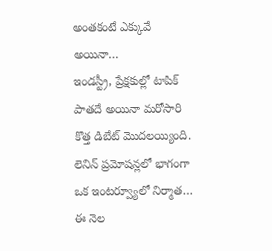అంతకంటే ఎక్కువే అయినా…
ఇండస్ట్రీ, ప్రేక్షకుల్లో టాపిక్ పాతదే అయినా మరోసారి కొత్త డిబేట్ మొదలయ్యింది. లెనిన్ ప్రమోషన్లలో భాగంగా ఒక ఇంటర్వ్యూలో నిర్మాత…
ఈ నెల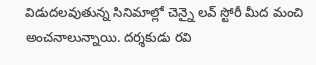విడుదలవుతున్న సినిమాల్లో చెన్నై లవ్ స్టోరీ మీద మంచి అంచనాలున్నాయి. దర్శకుడు రవి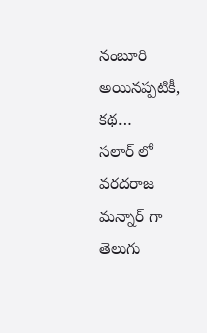నంబూరి అయినప్పటికీ, కథ…
సలార్ లో వరదరాజ మన్నార్ గా తెలుగు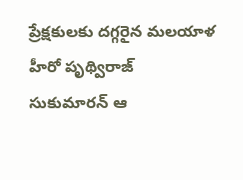ప్రేక్షకులకు దగ్గరైన మలయాళ హీరో పృథ్విరాజ్ సుకుమారన్ ఆ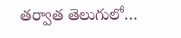తర్వాత తెలుగులో…